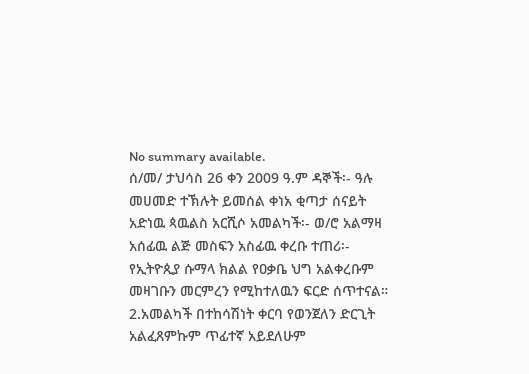No summary available.
ሰ/መ/ ታህሳስ 26 ቀን 2009 ዓ.ም ዳኞች፡- ዓሉ መሀመድ ተኽሉት ይመሰል ቀነአ ቂጣታ ሰናይት አድነዉ ጳዉልስ አርሺሶ አመልካች፡- ወ/ሮ አልማዛ አሰፊዉ ልጅ መስፍን አስፊዉ ቀረቡ ተጠሪ፡- የኢትዮጲያ ሱማላ ክልል የዐቃቤ ህግ አልቀረቡም መዛገቡን መርምረን የሚከተለዉን ፍርድ ሰጥተናል።
2.አመልካች በተከሳሽነት ቀርባ የወንጀለን ድርጊት አልፈጸምኩም ጥፊተኛ አይደለሁም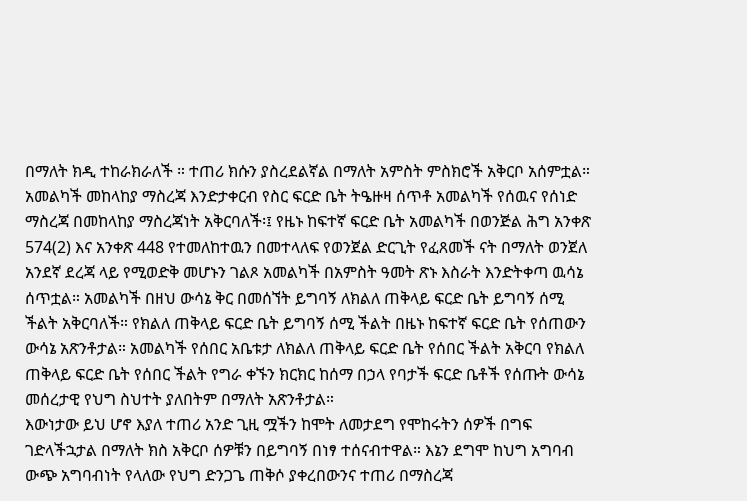በማለት ክዲ ተከራክራለች ። ተጠሪ ክሱን ያስረደልኛል በማለት አምስት ምስክሮች አቅርቦ አሰምቷል።
አመልካች መከላከያ ማስረጃ እንድታቀርብ የስር ፍርድ ቤት ትዔዙዛ ሰጥቶ አመልካች የሰዉና የሰነድ ማስረጃ በመከላከያ ማስረጃነት አቅርባለች፡፤ የዜኑ ከፍተኛ ፍርድ ቤት አመልካች በወንጅል ሕግ አንቀጽ 574(2) እና አንቀጽ 448 የተመለከተዉን በመተላለፍ የወንጀል ድርጊት የፈጸመች ናት በማለት ወንጀለ አንደኛ ደረጃ ላይ የሚወድቅ መሆኑን ገልጾ አመልካች በአምስት ዓመት ጽኑ እስራት እንድትቀጣ ዉሳኔ ሰጥቷል። አመልካች በዘህ ውሳኔ ቅር በመሰኘት ይግባኝ ለክልለ ጠቅላይ ፍርድ ቤት ይግባኝ ሰሚ ችልት አቅርባለች። የክልለ ጠቅላይ ፍርድ ቤት ይግባኝ ሰሚ ችልት በዜኑ ከፍተኛ ፍርድ ቤት የሰጠውን ውሳኔ አጽንቶታል። አመልካች የሰበር አቤቱታ ለክልለ ጠቅላይ ፍርድ ቤት የሰበር ችልት አቅርባ የክልለ ጠቅላይ ፍርድ ቤት የሰበር ችልት የግራ ቀኙን ክርክር ከሰማ በኃላ የባታች ፍርድ ቤቶች የሰጡት ውሳኔ መሰረታዊ የህግ ስህተት ያለበትም በማለት አጽንቶታል።
እውነታው ይህ ሆኖ እያለ ተጠሪ አንድ ጊዚ ሟችን ከሞት ለመታደግ የሞከሩትን ሰዎች በግፍ ገድላችኋታል በማለት ክስ አቅርቦ ሰዎቹን በይግባኝ በነፃ ተሰናብተዋል። እኔን ደግሞ ከህግ አግባብ ውጭ አግባብነት የላለው የህግ ድንጋጌ ጠቅሶ ያቀረበውንና ተጠሪ በማስረጃ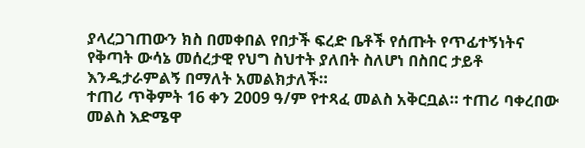ያላረጋገጠውን ክስ በመቀበል የበታች ፍረድ ቤቶች የሰጡት የጥፊተኝነትና የቅጣት ውሳኔ መሰረታዊ የህግ ስህተት ያለበት ስለሆነ በስበር ታይቶ እንዱታራምልኝ በማለት አመልክታለች።
ተጠሪ ጥቅምት 16 ቀን 2009 ዓ/ም የተጻፈ መልስ አቅርቧል። ተጠሪ ባቀረበው መልስ እድሜዋ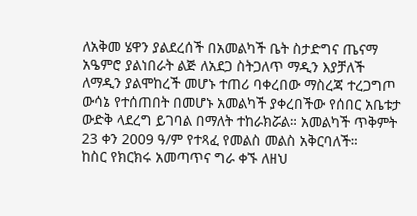ለአቅመ ሄዋን ያልደረሰች በአመልካች ቤት ስታድግና ጤናማ አዔምሮ ያልነበራት ልጅ ለአደጋ ስትጋለጥ ማዲን እያቻለች ለማዲን ያልሞከረች መሆኑ ተጠሪ ባቀረበው ማስረጃ ተረጋግጦ ውሳኔ የተሰጠበት በመሆኑ አመልካች ያቀረበችው የሰበር አቤቱታ ውድቅ ላደረግ ይገባል በማለት ተከራክሯል። አመልካች ጥቅምት 23 ቀን 2009 ዓ/ም የተጻፈ የመልስ መልስ አቅርባለች።
ከስር የክርክሩ አመጣጥና ግራ ቀኙ ለዘህ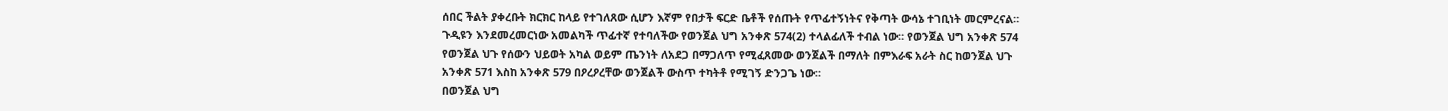ሰበር ችልት ያቀረቡት ክርክር ከላይ የተገለጸው ሲሆን እኛም የበታች ፍርድ ቤቶች የሰጡት የጥፊተኝነትና የቅጣት ውሳኔ ተገቢነት መርምረናል።
ጉዲዩን እንደመረመርነው አመልካች ጥፊተኛ የተባለችው የወንጀል ህግ አንቀጽ 574(2) ተላልፊለች ተብል ነው። የወንጀል ህግ አንቀጽ 574 የወንጀል ህጉ የሰውን ህይወት አካል ወይም ጤንነት ለአደጋ በማጋለጥ የሚፈጸመው ወንጀልች በማለት በምእራፍ አራት ስር ከወንጀል ህጉ አንቀጽ 571 እስከ አንቀጽ 579 በዖረዖረቸው ወንጀልች ውስጥ ተካትቶ የሚገኝ ድንጋጌ ነው።
በወንጀል ህግ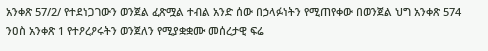አንቀጽ 57/2/ የተደነጋገውን ወንጀል ፈጽሟል ተብል አንድ ሰው በኃላፉነትን የሚጠየቀው በወንጀል ህግ አንቀጽ 574 ንዐስ አንቀጽ 1 የተዖረዖሩትን ወንጀለን የሚያቋቋሙ መሰረታዊ ፍሬ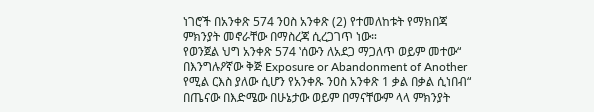ነገሮች በአንቀጽ 574 ንዐስ አንቀጽ (2) የተመለከቱት የማክበጃ ምክንያት መኖራቸው በማስረጃ ሲረጋገጥ ነው።
የወንጀል ህግ አንቀጽ 574 ‛ሰውን ለአደጋ ማጋለጥ ወይም መተው“ በእንግሉዖኛው ቅጅ Exposure or Abandonment of Another የሚል ርእስ ያለው ሲሆን የአንቀጹ ንዐስ አንቀጽ 1 ቃል በቃል ሲነበብ“ በጤናው በእድሜው በሁኔታው ወይም በማናቸውም ላላ ምክንያት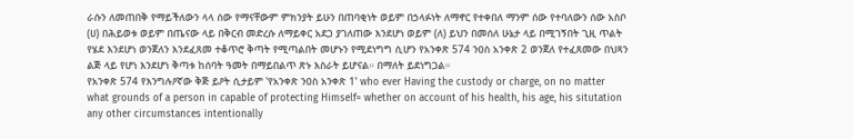ራሱን ለመጠበቅ የማይችለውን ላላ ሰው የማናቸውም ምክንያት ይሁን በጠባቂነት ወይም በኃላፉነት ለማኖር የተቀበለ ማንም ሰው የተባለውን ሰው አስቦ (ሀ) በሕይወቱ ወይም በጤናው ላይ በቅርብ መድረሱ ለማይቀር አደጋ ያገለጠው እንደሆነ ወይም (ለ) ይህን በመሰለ ሁኔታ ላይ በሚገኝበት ጊዚ ጥልት የሄደ እንደሆነ ወንጀለን እንደፈጸመ ተቆጥሮ ቅጣት የሚጣልበት መሆኑን የሚደነግግ ሲሆን የአንቀጽ 574 ንዐስ አንቀጽ 2 ወንጀለ የተፈጸመው በህጻን ልጅ ላይ የሆነ እንደሆነ ቅጣቱ ከሰባት ዓመት በማይበልጥ ጽኑ እስራት ይሆናል። በማለት ይደነግጋል።
የአንቀጽ 574 የእንግሉዖኛው ቅጅ ይዖት ሲታይም ‛የአንቀጽ ንዐስ አንቀጽ 1‛ who ever Having the custody or charge, on no matter what grounds of a person in capable of protecting Himself= whether on account of his health, his age, his situtation any other circumstances intentionally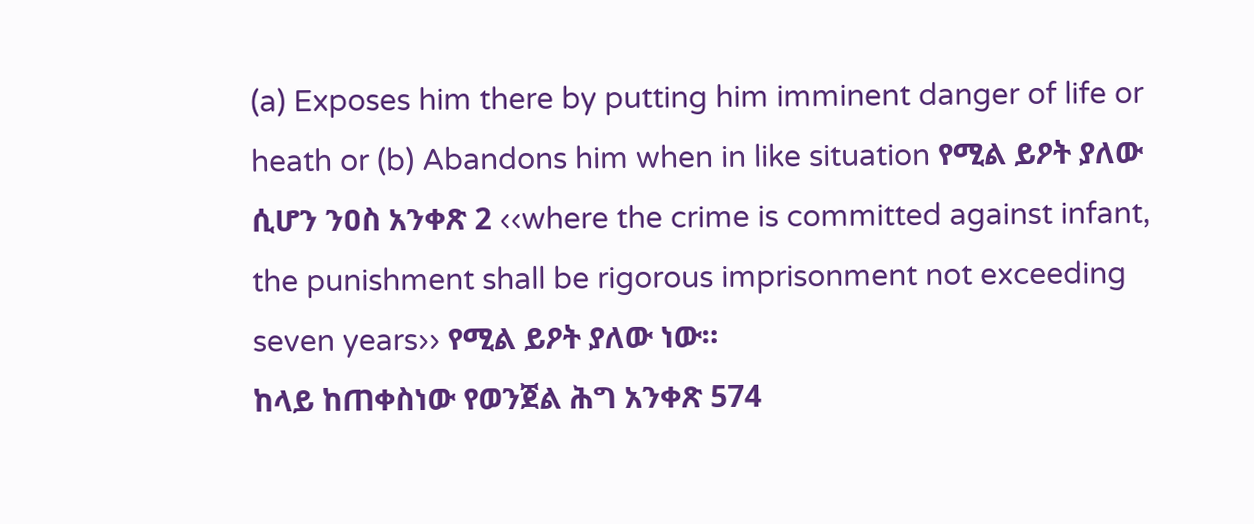(a) Exposes him there by putting him imminent danger of life or heath or (b) Abandons him when in like situation የሚል ይዖት ያለው ሲሆን ንዐስ አንቀጽ 2 ‹‹where the crime is committed against infant, the punishment shall be rigorous imprisonment not exceeding seven years›› የሚል ይዖት ያለው ነው።
ከላይ ከጠቀስነው የወንጀል ሕግ አንቀጽ 574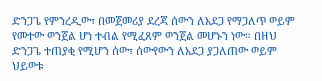ድንጋጌ የምንረዲው፣ በመጀመሪያ ደረጃ ሰውን ለአደጋ የማጋለጥ ወይም የመተው ወንጀል ሆነ ተብል የሚፈጸም ወንጀል መሆኑን ነው። በዘህ ድንጋጌ ተጠያቂ የሚሆን ሰው፣ ሰውየውን ለአደጋ ያጋለጠው ወይም ህይወቱ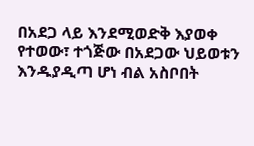በአደጋ ላይ እንደሚወድቅ እያወቀ የተወው፣ ተጎጅው በአደጋው ህይወቱን እንዱያዲጣ ሆነ ብል አስቦበት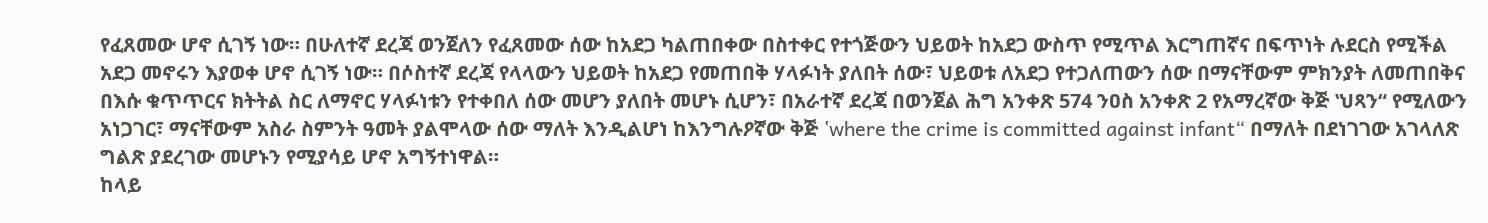የፈጸመው ሆኖ ሲገኝ ነው። በሁለተኛ ደረጃ ወንጀለን የፈጸመው ሰው ከአደጋ ካልጠበቀው በስተቀር የተጎጅውን ህይወት ከአደጋ ውስጥ የሚጥል እርግጠኛና በፍጥነት ሉደርስ የሚችል አደጋ መኖሩን እያወቀ ሆኖ ሲገኝ ነው። በሶስተኛ ደረጃ የላላውን ህይወት ከአደጋ የመጠበቅ ሃላፉነት ያለበት ሰው፣ ህይወቱ ለአደጋ የተጋለጠውን ሰው በማናቸውም ምክንያት ለመጠበቅና በእሱ ቁጥጥርና ክትትል ስር ለማኖር ሃላፉነቱን የተቀበለ ሰው መሆን ያለበት መሆኑ ሲሆን፣ በአራተኛ ደረጃ በወንጀል ሕግ አንቀጽ 574 ንዐስ አንቀጽ 2 የአማረኛው ቅጅ ‛ህጻን“ የሚለውን አነጋገር፣ ማናቸውም አስራ ስምንት ዓመት ያልሞላው ሰው ማለት እንዲልሆነ ከእንግሉዖኛው ቅጅ ‛where the crime is committed against infant“ በማለት በደነገገው አገላለጽ ግልጽ ያደረገው መሆኑን የሚያሳይ ሆኖ አግኝተነዋል።
ከላይ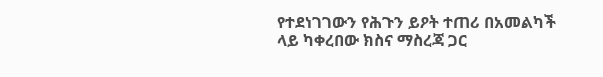የተደነገገውን የሕጉን ይዖት ተጠሪ በአመልካች ላይ ካቀረበው ክስና ማስረጃ ጋር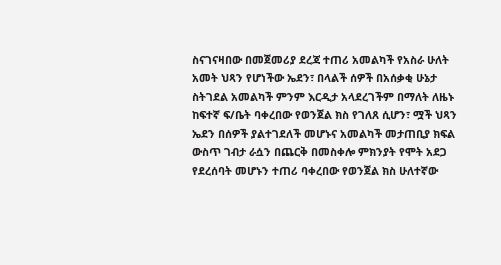ስናገናዛበው በመጀመሪያ ደረጃ ተጠሪ አመልካች የአስራ ሁለት አመት ህጻን የሆነችው ኤደን፣ በላልች ሰዎች በአሰቃቂ ሁኔታ ስትገደል አመልካች ምንም እርዲታ አላደረገችም በማለት ለዜኑ ከፍተኛ ፍ/ቤት ባቀረበው የወንጀል ክስ የገለጸ ሲሆን፣ ሟች ህጻን ኤደን በሰዎች ያልተገደለች መሆኑና አመልካች መታጠቢያ ክፍል ውስጥ ገብታ ራሷን በጨርቅ በመስቀሎ ምክንያት የሞት አደጋ የደረሰባት መሆኑን ተጠሪ ባቀረበው የወንጀል ክስ ሁለተኛው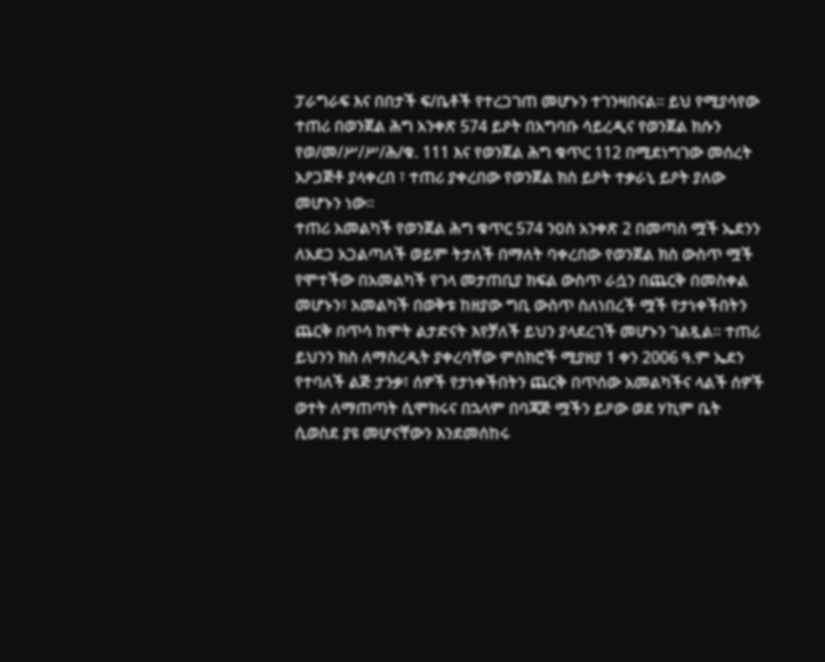ፓራግራፍ እና በበታች ፍ/ቤቶች የተረጋገጠ መሆኑን ተገንዛበናል። ይህ የሚያሳየው ተጠሪ በወንጀል ሕግ አንቀጽ 574 ይዖት በአግባቡ ሳይረዲና የወንጀል ክሱን የወ/መ/ሥ/ሥ/ሕ/ቁ. 111 እና የወንጀል ሕግ ቁጥር 112 በሚደነግገው መሰረት አዖጋጅቶ ያላቀረበ ፣ ተጠሪ ያቀረበው የወንጀል ክስ ይዖት ተቃራኒ ይዖት ያለው መሆኑን ነው።
ተጠሪ አመልካች የወንጀል ሕግ ቁጥር 574 ንዐስ አንቀጽ 2 በመጣስ ሟች ኤደንን ለአደጋ አጋልጣለች ወይም ትታለች በማለት ባቀረበው የወንጀል ክስ ውስጥ ሟች የሞተችው በአመልካች የገላ መታጠቢያ ክፍል ውስጥ ራሷን በጨርቅ በመስቀል መሆኑን፣ አመልካች በወቅቱ ከዘያው ግቢ ውስጥ ስለነበረች ሟች የታነቀችበትን ጨርቅ በጥሳ ከሞት ልታድናት እየቻለች ይህን ያላደረገች መሆኑን ገልጿል። ተጠሪ ይህንን ክስ ለማስረዲት ያቀረባቸው ምስክሮች ሚያዘያ 1 ቀን 2006 ዓ.ም ኤደን የተባለች ልጅ ታንቃ፣ ሰዎች የታነቀችበትን ጨርቅ በጥሰው አመልካችና ላልች ሰዎች ወተት ለማጠጣት ሲሞክሩና በኋላም በባጃጅ ሟችን ይዖው ወደ ሃኪም ቤት ሲወስደ ያዩ መሆናቸውን እንደመሰከሩ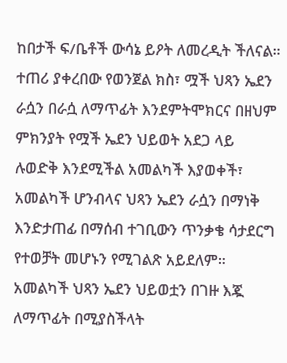ከበታች ፍ/ቤቶች ውሳኔ ይዖት ለመረዲት ችለናል።
ተጠሪ ያቀረበው የወንጀል ክስ፣ ሟች ህጻን ኤደን ራሷን በራሷ ለማጥፊት እንደምትሞክርና በዘህም ምክንያት የሟች ኤደን ህይወት አደጋ ላይ ሉወድቅ እንደሚችል አመልካች እያወቀች፣ አመልካች ሆንብላና ህጻን ኤደን ራሷን በማነቅ እንድታጠፊ በማሰብ ተገቢውን ጥንቃቄ ሳታደርግ የተወቻት መሆኑን የሚገልጽ አይደለም። አመልካች ህጻን ኤደን ህይወቷን በገዙ እጇ ለማጥፊት በሚያስችላት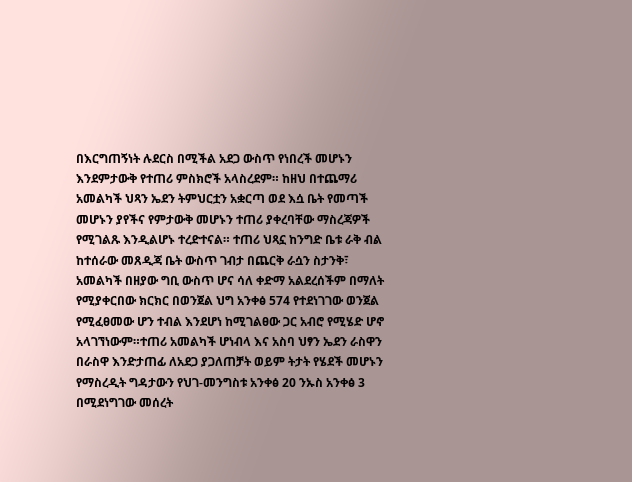በእርግጠኝነት ሉደርስ በሚችል አደጋ ውስጥ የነበረች መሆኑን እንደምታውቅ የተጠሪ ምስክሮች አላስረደም። ከዘህ በተጨማሪ አመልካች ህጻን ኤደን ትምህርቷን አቋርጣ ወደ እሷ ቤት የመጣች መሆኑን ያየችና የምታውቅ መሆኑን ተጠሪ ያቀረባቸው ማስረጃዎች የሚገልጹ እንዲልሆኑ ተረድተናል። ተጠሪ ህጻኗ ከንግድ ቤቱ ራቅ ብል ከተሰራው መጸዲጃ ቤት ውስጥ ገብታ በጨርቅ ራሷን ስታንቅ፣ አመልካች በዘያው ግቢ ውስጥ ሆና ሳለ ቀድማ አልደረሰችም በማለት የሚያቀርበው ክርክር በወንጀል ህግ አንቀፅ 574 የተደነገገው ወንጀል የሚፈፀመው ሆን ተብል እንደሆነ ከሚገልፀው ጋር አብሮ የሚሄድ ሆኖ አላገኘነውም።ተጠሪ አመልካች ሆነብላ እና አስባ ህፃን ኤደን ራስዋን በራስዋ እንድታጠፊ ለአደጋ ያጋለጠቻት ወይም ትታት የሄደች መሆኑን የማስረዲት ግዳታውን የህገ-መንግስቱ አንቀፅ 20 ንኡስ አንቀፅ 3 በሚደነግገው መሰረት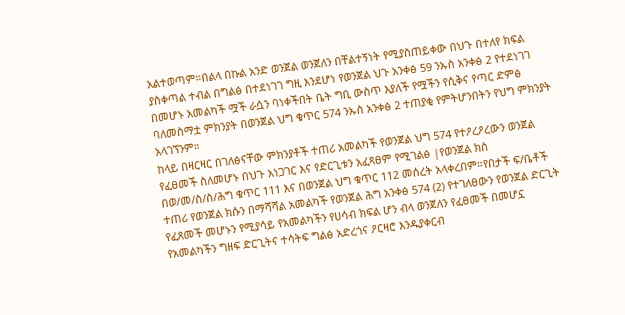አልተወጣም።በልላ በኩል አንድ ወንጀል ወንጀለን በቸልተኝነት የሚያስጠይቀው በህጉ በተለየ ክፍል ያስቀጣል ተብል በግልፅ በተደነገገ ግዚ እንደሆነ የወንጀል ህጉ አንቀፅ 59 ንኡስ አንቀፅ 2 የተደነገገ በመሆኑ አመልካች ሟች ራሷን ባነቀችበት ቤት ግቢ ውስጥ እያለች የሟችን የሲቅና የጣር ድምፅ ባለመስማቷ ምክንያት በወንጀል ህግ ቁጥር 574 ንኡስ አንቀፅ 2 ተጠያቂ የምትሆንበትን የህግ ምክንያት አላገኘንም።
ከላይ በዛርዛር በገለፅናቸው ምክንያቶች ተጠሪ አመልካች የወንጀል ህግ 574 የተዖረዖረውን ወንጀል የፈፀመች ስለመሆኑ በህጉ አነጋገር እና የድርጊቱን አፈጻፀም የሚገልፅ |የወንጀል ክስ በወ/መ/ስ/ስ/ሕግ ቁጥር 111 እና በወንጀል ህግ ቁጥር 112 መሰረት አላቀረበም።የበታች ፍ/ቤቶች ተጠሪ የወንጀል ክሱን በማሻሻል አመልካች የወንጀል ሕግ አንቀፅ 574 (2) የተገለፀውን የወንጀል ድርጊት የፈጸመች መሆኑን የሚያሳይ የአመልካችን የሀሳብ ክፍል ሆን ብላ ወንጀለን የፈፀመች በመሆኗ የአመልካችን ግዘፍ ድርጊትና ተሳትፍ ግልፅ አድረጎና ዖርዛሮ እንዱያቀርብ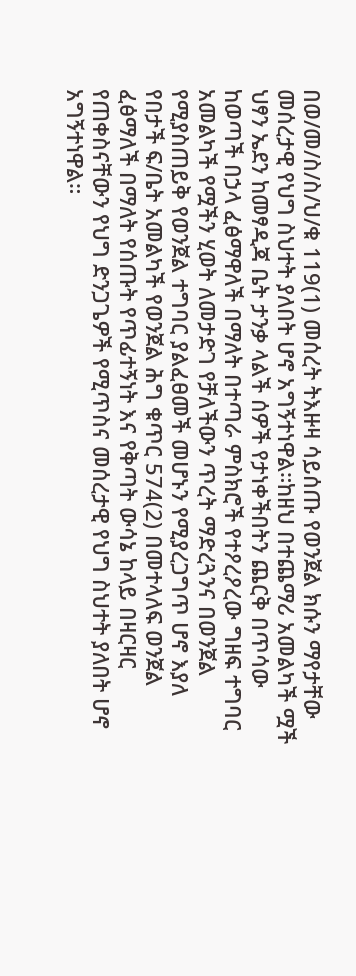በወ/መ/ስ/ስ/ህ/ቁ 119(1) መሰረት ትእዙዛ ሳይሰጡ የወንጀል ክሱን ማየታቸው መሰረታዊ የህግ ስህተት ያለበት ሆኖ አግኝተነዋል።ከዘህ በተጨማሪ አመልካች ሟች ህፃን ኤደን ከመፃዲጃ ቤት ታንቃ ላልች ሰዎች የታነቀችበትን ጨርቅ በጥሳው ከወጣች በኃላ ፈፅማዋለች በማለት በተጣራ ምስክሮች የተዖረዖረው ግዘፍ ተግባር አመልካች የሟችን ሂወት ለመታድገ የቻለችውን ጥረት ማድረጓንና በወንጀል የሚያስጠይቅ የወንጀል ተግባር ያልፈፀመች መሆኑን የሚያረጋግጥ ሆኖ እያለ የበታች ፍ/ቤት አመልካች የወንጀል ሕግ ቁጥር 574(2) በመተላለፍ ወንጀል ፈፅማለች በማለት የሰጡት የጥፊተኝነት እና የቅጣት ውሳኔ ከላይ በዛርዛር የጠቀስናቸውን የህግ ድንጋጌዎች የሚጥስና መሰረታዊ የህግ ስህተት ያለበት ሆኖ አግኝተነዋል።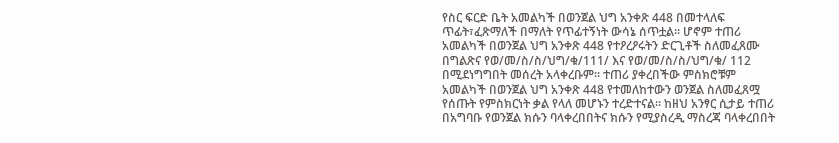የስር ፍርድ ቤት አመልካች በወንጀል ህግ አንቀጽ 448 በመተላለፍ ጥፊት፣ፈጽማለች በማለት የጥፊተኝነት ውሳኔ ሰጥቷል። ሆኖም ተጠሪ አመልካች በወንጀል ህግ አንቀጽ 448 የተዖረዖሩትን ድርጊቶች ስለመፈጸሙ በግልጽና የወ/መ/ስ/ስ/ህግ/ቁ/111/ እና የወ/መ/ስ/ስ/ህግ/ቁ/ 112 በሚደነግግበት መሰረት አላቀረቡም። ተጠሪ ያቀረበችው ምስክሮቹም አመልካች በወንጀል ህግ አንቀጽ 448 የተመለከተውን ወንጀል ስለመፈጸሟ የሰጡት የምስክርነት ቃል የላለ መሆኑን ተረድተናል። ከዘህ አንፃር ሲታይ ተጠሪ በአግባቡ የወንጀል ክሱን ባላቀረበበትና ክሱን የሚያስረዲ ማስረጃ ባላቀረበበት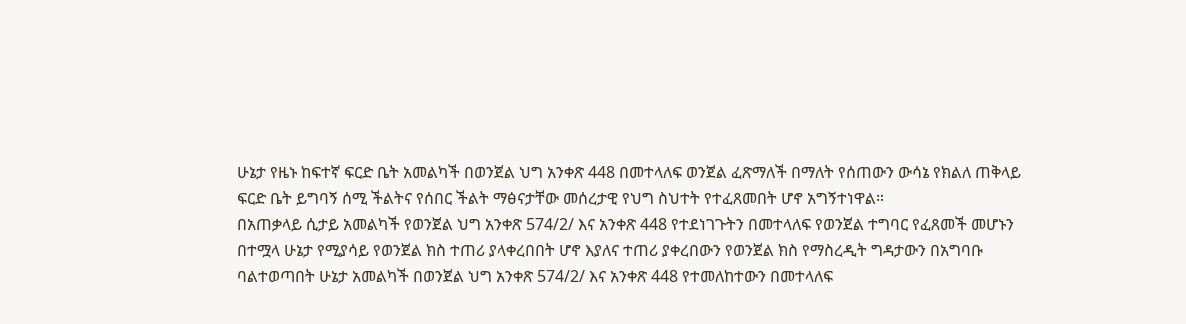ሁኔታ የዜኑ ከፍተኛ ፍርድ ቤት አመልካች በወንጀል ህግ አንቀጽ 448 በመተላለፍ ወንጀል ፈጽማለች በማለት የሰጠውን ውሳኔ የክልለ ጠቅላይ ፍርድ ቤት ይግባኝ ሰሚ ችልትና የሰበር ችልት ማፅናታቸው መሰረታዊ የህግ ስህተት የተፈጸመበት ሆኖ አግኝተነዋል።
በአጠቃላይ ሲታይ አመልካች የወንጀል ህግ አንቀጽ 574/2/ እና አንቀጽ 448 የተደነገጉትን በመተላለፍ የወንጀል ተግባር የፈጸመች መሆኑን በተሟላ ሁኔታ የሚያሳይ የወንጀል ክስ ተጠሪ ያላቀረበበት ሆኖ እያለና ተጠሪ ያቀረበውን የወንጀል ክስ የማስረዲት ግዳታውን በአግባቡ ባልተወጣበት ሁኔታ አመልካች በወንጀል ህግ አንቀጽ 574/2/ እና አንቀጽ 448 የተመለከተውን በመተላለፍ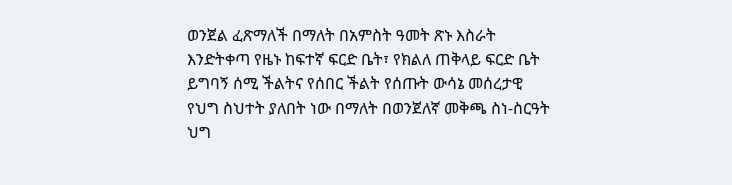ወንጀል ፈጽማለች በማለት በአምስት ዓመት ጽኑ እስራት እንድትቀጣ የዜኑ ከፍተኛ ፍርድ ቤት፣ የክልለ ጠቅላይ ፍርድ ቤት ይግባኝ ሰሚ ችልትና የሰበር ችልት የሰጡት ውሳኔ መሰረታዊ የህግ ስህተት ያለበት ነው በማለት በወንጀለኛ መቅጫ ስነ-ስርዓት ህግ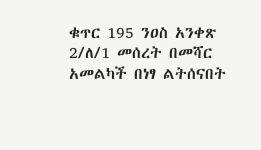ቁጥር 195 ንዐስ አንቀጽ 2/ለ/1 መሰረት በመሻር አመልካች በነፃ ልትሰናበት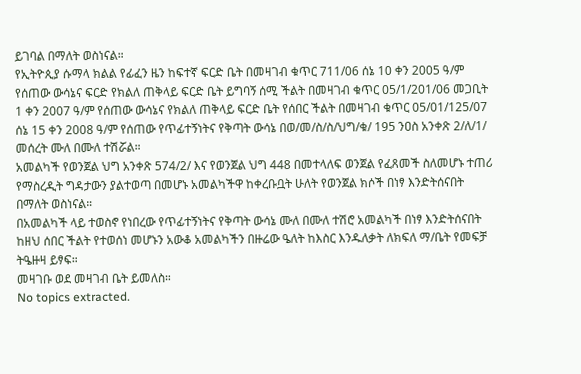ይገባል በማለት ወስነናል።
የኢትዮጲያ ሱማላ ክልል የፊፈን ዜን ከፍተኛ ፍርድ ቤት በመዛገብ ቁጥር 711/06 ሰኔ 10 ቀን 2005 ዓ/ም የሰጠው ውሳኔና ፍርድ የክልለ ጠቅላይ ፍርድ ቤት ይግባኝ ሰሚ ችልት በመዛገብ ቁጥር 05/1/201/06 መጋቢት 1 ቀን 2007 ዓ/ም የሰጠው ውሳኔና የክልለ ጠቅላይ ፍርድ ቤት የሰበር ችልት በመዛገብ ቁጥር 05/01/125/07 ሰኔ 15 ቀን 2008 ዓ/ም የሰጠው የጥፊተኝነትና የቅጣት ውሳኔ በወ/መ/ስ/ስ/ህግ/ቁ/ 195 ንዐስ አንቀጽ 2/ለ/1/ መሰረት ሙለ በሙለ ተሽሯል።
አመልካች የወንጀል ህግ አንቀጽ 574/2/ እና የወንጀል ህግ 448 በመተላለፍ ወንጀል የፈጸመች ስለመሆኑ ተጠሪ የማስረዲት ግዳታውን ያልተወጣ በመሆኑ አመልካችዋ ከቀረቡቧት ሁለት የወንጀል ክሶች በነፃ እንድትሰናበት በማለት ወስነናል።
በአመልካች ላይ ተወስኖ የነበረው የጥፊተኝነትና የቅጣት ውሳኔ ሙለ በሙለ ተሽሮ አመልካች በነፃ እንድትሰናበት ከዘህ ሰበር ችልት የተወሰነ መሆኑን አውቆ አመልካችን በዙሬው ዔለት ከእስር እንዱለቃት ለክፍለ ማ/ቤት የመፍቻ ትዔዙዛ ይፃፍ።
መዛገቡ ወደ መዛገብ ቤት ይመለስ።
No topics extracted.